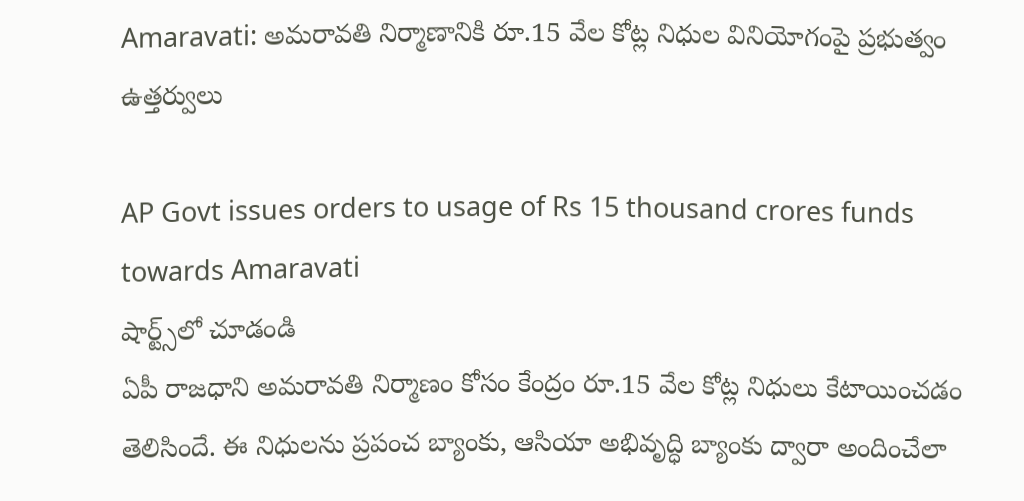Amaravati: అమరావతి నిర్మాణానికి రూ.15 వేల కోట్ల నిధుల వినియోగంపై ప్రభుత్వం ఉత్తర్వులు

AP Govt issues orders to usage of Rs 15 thousand crores funds towards Amaravati
షార్ట్స్‌లో చూడండి
ఏపీ రాజధాని అమరావతి నిర్మాణం కోసం కేంద్రం రూ.15 వేల కోట్ల నిధులు కేటాయించడం తెలిసిందే. ఈ నిధులను ప్రపంచ బ్యాంకు, ఆసియా అభివృద్ధి బ్యాంకు ద్వారా అందించేలా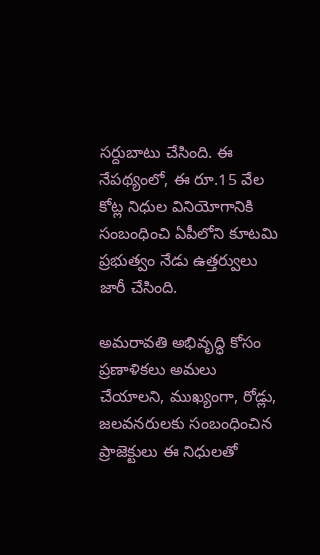సర్దుబాటు చేసింది. ఈ నేపథ్యంలో, ఈ రూ.15 వేల కోట్ల నిధుల వినియోగానికి సంబంధించి ఏపీలోని కూటమి ప్రభుత్వం నేడు ఉత్తర్వులు జారీ చేసింది.

అమరావతి అభివృద్ధి కోసం ప్రణాళికలు అమలు చేయాలని, ముఖ్యంగా, రోడ్లు, జలవనరులకు సంబంధించిన ప్రాజెక్టులు ఈ నిధులతో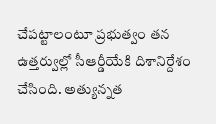చేపట్టాలంటూ ప్రభుత్వం తన ఉత్తర్వుల్లో సీఆర్డీయేకి దిశానిర్దేశం చేసింది. అత్యున్నత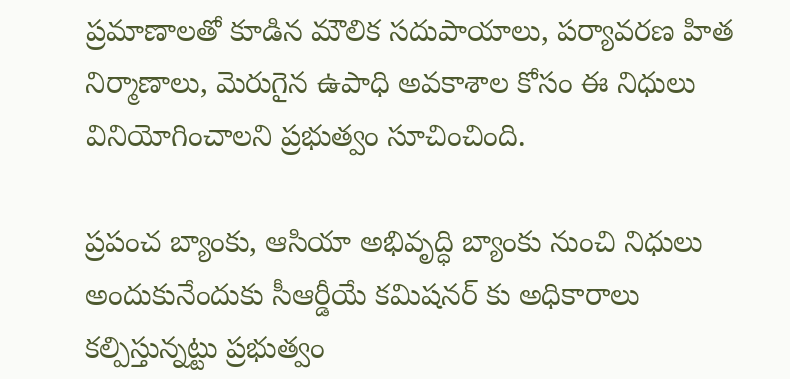ప్రమాణాలతో కూడిన మౌలిక సదుపాయాలు, పర్యావరణ హిత నిర్మాణాలు, మెరుగైన ఉపాధి అవకాశాల కోసం ఈ నిధులు వినియోగించాలని ప్రభుత్వం సూచించింది.

ప్రపంచ బ్యాంకు, ఆసియా అభివృద్ధి బ్యాంకు నుంచి నిధులు అందుకునేందుకు సీఆర్డీయే కమిషనర్ కు అధికారాలు కల్పిస్తున్నట్టు ప్రభుత్వం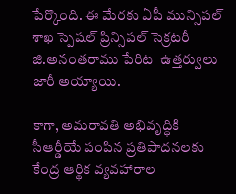పేర్కొంది. ఈ మేరకు ఏపీ మున్సిపల్ శాఖ స్పెషల్ ప్రిన్సిపల్ సెక్రటరీ జి.అనంతరాము పేరిట  ఉత్తర్వులు జారీ అయ్యాయి.

కాగా, అమరావతి అభివృద్ధికి సీఆర్డీయే పంపిన ప్రతిపాదనలకు కేంద్ర ఆర్థిక వ్యవహారాల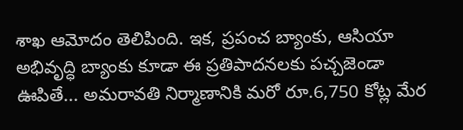శాఖ ఆమోదం తెలిపింది. ఇక, ప్రపంచ బ్యాంకు, ఆసియా అభివృద్ధి బ్యాంకు కూడా ఈ ప్రతిపాదనలకు పచ్చజెండా ఊపితే... అమరావతి నిర్మాణానికి మరో రూ.6,750 కోట్ల మేర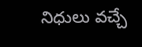నిధులు వచ్చే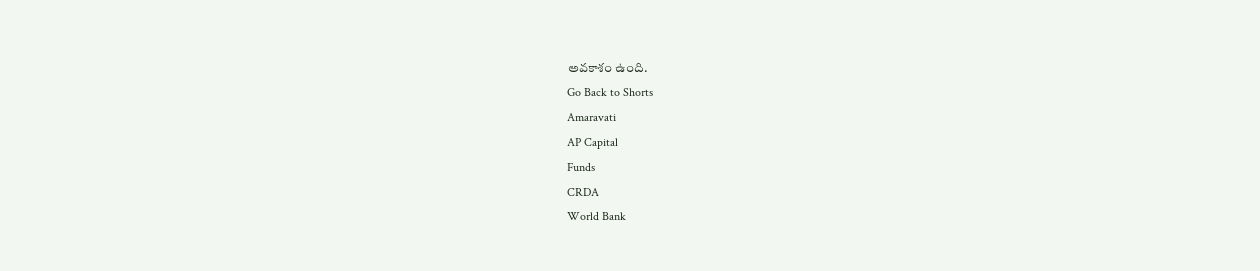అవకాశం ఉంది.
Go Back to Shorts
Amaravati
AP Capital
Funds
CRDA
World Bank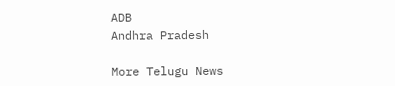ADB
Andhra Pradesh

More Telugu News